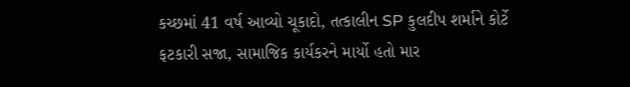કચ્છમાં 41 વર્ષ આવ્યો ચૂકાદો, તત્કાલીન SP કુલદીપ શર્માને કોર્ટે ફટકારી સજા, સામાજિક કાર્યકરને માર્યો હતો માર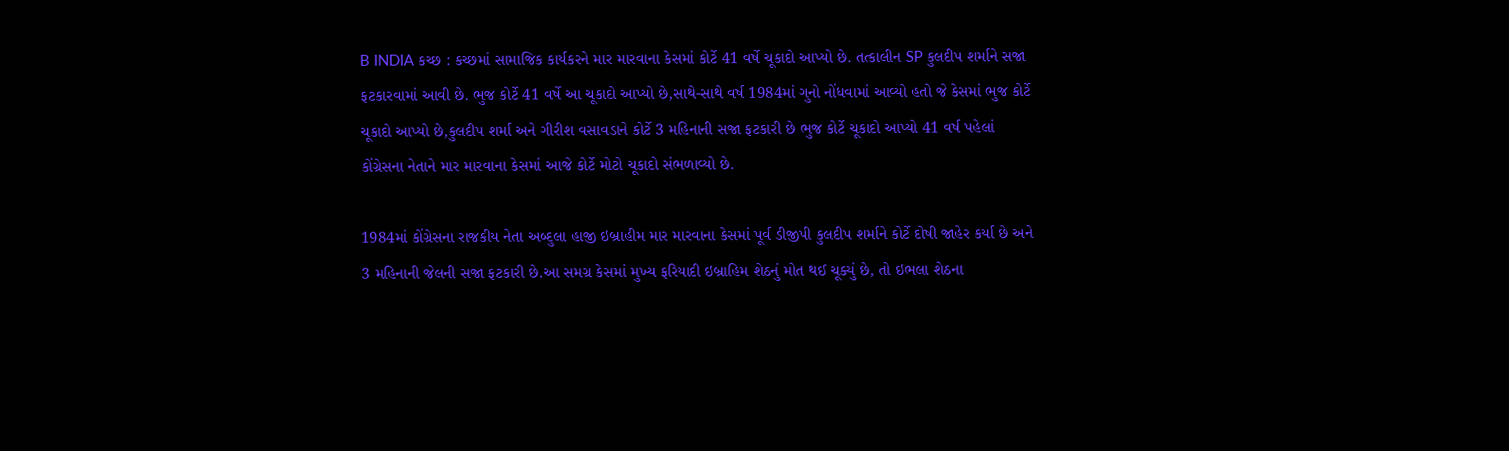B INDIA કચ્છ : કચ્છમાં સામાજિક કાર્યકરને માર મારવાના કેસમાં કોર્ટે 41 વર્ષે ચૂકાદો આપ્યો છે. તત્કાલીન SP કુલદીપ શર્માને સજા ફટકારવામાં આવી છે. ભુજ કોર્ટે 41 વર્ષે આ ચૂકાદો આપ્યો છે,સાથે-સાથે વર્ષ 1984માં ગુનો નોંધવામાં આવ્યો હતો જે કેસમાં ભુજ કોર્ટે ચૂકાદો આપ્યો છે,કુલદીપ શર્મા અને ગીરીશ વસાવડાને કોર્ટે 3 મહિનાની સજા ફટકારી છે ભુજ કોર્ટે ચૂકાદો આપ્યો 41 વર્ષ પહેલાં કોંગ્રેસના નેતાને માર મારવાના કેસમાં આજે કોર્ટે મોટો ચૂકાદો સંભળાવ્યો છે.

1984માં કોંગ્રેસના રાજકીય નેતા અબ્દુલા હાજી ઇબ્રાહીમ માર મારવાના કેસમાં પૂર્વ ડીજીપી કુલદીપ શર્માને કોર્ટે દોષી જાહેર કર્યા છે અને 3 મહિનાની જેલની સજા ફટકારી છે.આ સમગ્ર કેસમાં મુખ્ય ફરિયાદી ઇબ્રાહિમ શેઠનું મોત થઈ ચૂક્યું છે, તો ઇભલા શેઠના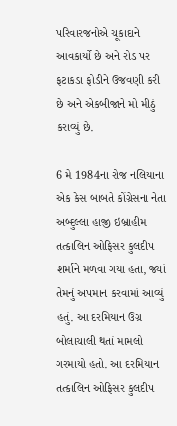પરિવારજનોએ ચૂકાદાને આવકાર્યો છે અને રોડ પર ફટાકડા ફોડીને ઉજવણી કરી છે અને એકબીજાને મો મીઠું કરાવ્યું છે.

6 મે 1984ના રોજ નલિયાના એક કેસ બાબતે કોંગ્રેસના નેતા અબ્દુલ્લા હાજી ઇબ્રાહીમ તત્કાલિન ઓફિસર કુલદીપ શર્માને મળવા ગયા હતા, જ્યાં તેમનું અપમાન કરવામાં આવ્યું હતું. આ દરમિયાન ઉગ્ર બોલાચાલી થતાં મામલો ગરમાયો હતો. આ દરમિયાન તત્કાલિન ઓફિસર કુલદીપ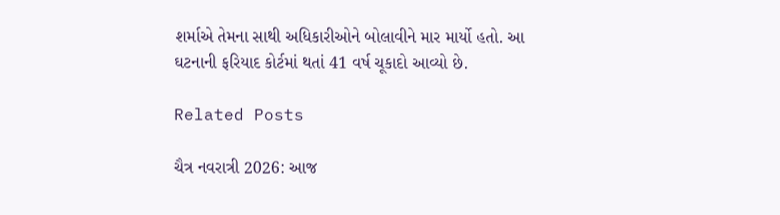શર્માએ તેમના સાથી અધિકારીઓને બોલાવીને માર માર્યો હતો. આ ઘટનાની ફરિયાદ કોર્ટમાં થતાં 41 વર્ષ ચૂકાદો આવ્યો છે.

Related Posts

ચૈત્ર નવરાત્રી 2026: આજ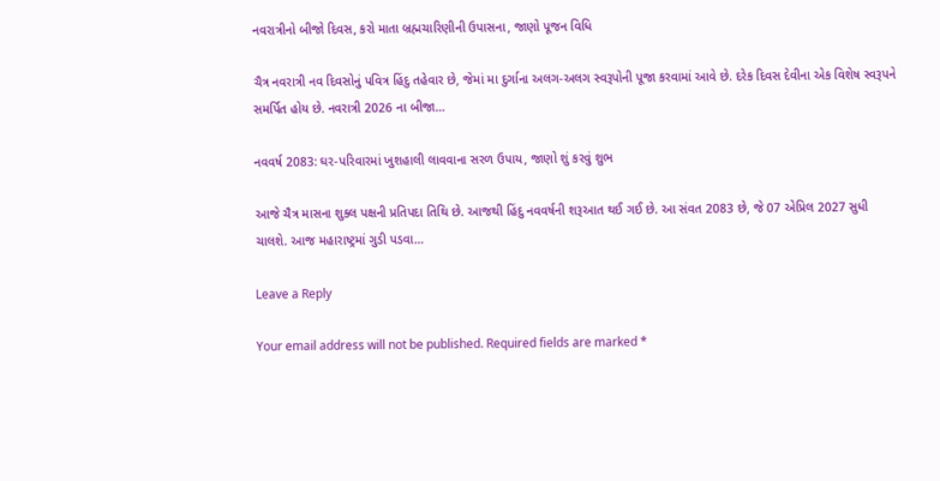નવરાત્રીનો બીજો દિવસ, કરો માતા બ્રહ્મચારિણીની ઉપાસના, જાણો પૂજન વિધિ

ચૈત્ર નવરાત્રી નવ દિવસોનું પવિત્ર હિંદુ તહેવાર છે, જેમાં મા દુર્ગાના અલગ-અલગ સ્વરૂપોની પૂજા કરવામાં આવે છે. દરેક દિવસ દેવીના એક વિશેષ સ્વરૂપને સમર્પિત હોય છે. નવરાત્રી 2026 ના બીજા…

નવવર્ષ 2083: ઘર-પરિવારમાં ખુશહાલી લાવવાના સરળ ઉપાય, જાણો શું કરવું શુભ

આજે ચૈત્ર માસના શુક્લ પક્ષની પ્રતિપદા તિથિ છે. આજથી હિંદુ નવવર્ષની શરૂઆત થઈ ગઈ છે. આ સંવત 2083 છે, જે 07 એપ્રિલ 2027 સુધી ચાલશે. આજ મહારાષ્ટ્રમાં ગુડી પડવા…

Leave a Reply

Your email address will not be published. Required fields are marked *